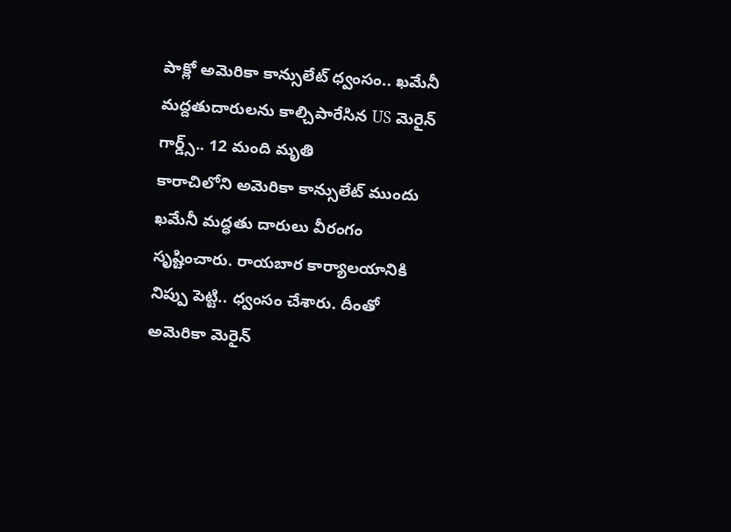పాక్లో అమెరికా కాన్సులేట్ ధ్వంసం.. ఖమేనీ మద్దతుదారులను కాల్చిపారేసిన US మెరైన్ గార్డ్స్.. 12 మంది మృతి
కారాచిలోని అమెరికా కాన్సులేట్ ముందు ఖమేనీ మద్ధతు దారులు వీరంగం సృష్టించారు. రాయబార కార్యాలయానికి నిప్పు పెట్టి.. ధ్వంసం చేశారు. దీంతో అమెరికా మెరైన్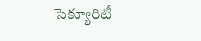సెక్యూరిటీ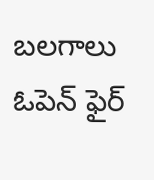బలగాలు ఓపెన్ ఫైర్